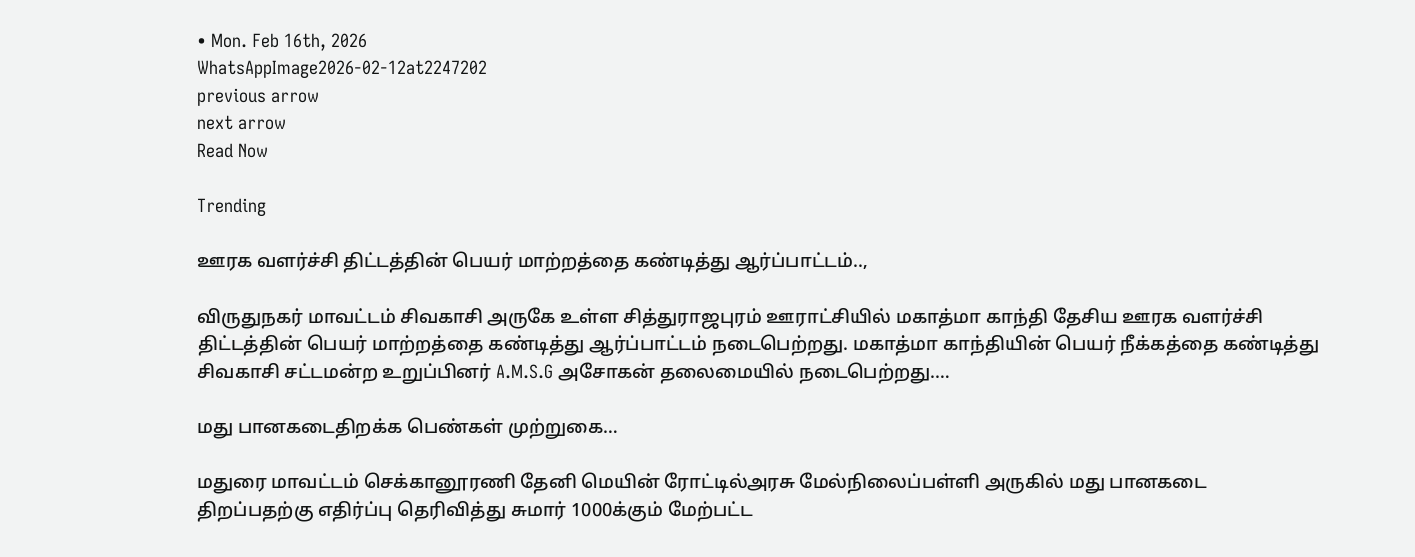• Mon. Feb 16th, 2026
WhatsAppImage2026-02-12at2247202
previous arrow
next arrow
Read Now

Trending

ஊரக வளர்ச்சி திட்டத்தின் பெயர் மாற்றத்தை கண்டித்து ஆர்ப்பாட்டம்..,

விருதுநகர் மாவட்டம் சிவகாசி அருகே உள்ள சித்துராஜபுரம் ஊராட்சியில் மகாத்மா காந்தி தேசிய ஊரக வளர்ச்சி திட்டத்தின் பெயர் மாற்றத்தை கண்டித்து ஆர்ப்பாட்டம் நடைபெற்றது. மகாத்மா காந்தியின் பெயர் நீக்கத்தை கண்டித்து சிவகாசி சட்டமன்ற உறுப்பினர் A.M.S.G அசோகன் தலைமையில் நடைபெற்றது.…

மது பானகடைதிறக்க பெண்கள் முற்றுகை…

மதுரை மாவட்டம் செக்கானூரணி தேனி மெயின் ரோட்டில்அரசு மேல்நிலைப்பள்ளி அருகில் மது பானகடை திறப்பதற்கு எதிர்ப்பு தெரிவித்து சுமார் 1000க்கும் மேற்பட்ட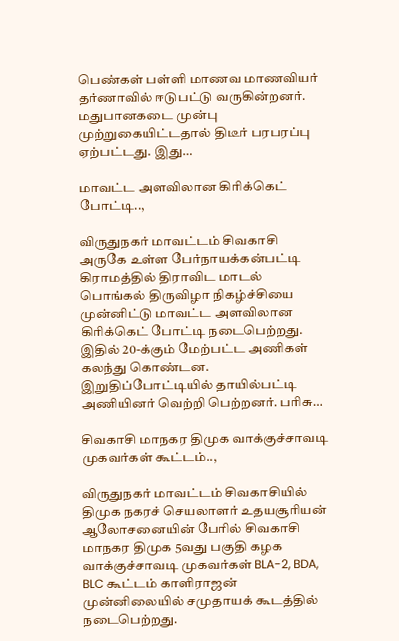பெண்கள் பள்ளி மாணவ மாணவியர் தர்ணாவில் ஈடுபட்டு வருகின்றனர். மதுபானகடை முன்பு முற்றுகையிட்டதால் திடீர் பரபரப்பு ஏற்பட்டது. இது…

மாவட்ட அளவிலான கிரிக்கெட் போட்டி..,

விருதுநகர் மாவட்டம் சிவகாசி அருகே உள்ள பேர்நாயக்கன்பட்டி கிராமத்தில் திராவிட மாடல் பொங்கல் திருவிழா நிகழ்ச்சியை முன்னிட்டு மாவட்ட அளவிலான கிரிக்கெட் போட்டி நடைபெற்றது. இதில் 20-க்கும் மேற்பட்ட அணிகள் கலந்து கொண்டன. இறுதிப்போட்டியில் தாயில்பட்டி அணியினர் வெற்றி பெற்றனர். பரிசு…

சிவகாசி மாநகர திமுக வாக்குச்சாவடி முகவர்கள் கூட்டம்..,

விருதுநகர் மாவட்டம் சிவகாசியில் திமுக நகரச் செயலாளர் உதயசூரியன் ஆலோசனையின் பேரில் சிவகாசி மாநகர திமுக 5வது பகுதி கழக வாக்குச்சாவடி முகவர்கள் BLA-2, BDA, BLC கூட்டம் காளிராஜன் முன்னிலையில் சமுதாயக் கூடத்தில் நடைபெற்றது.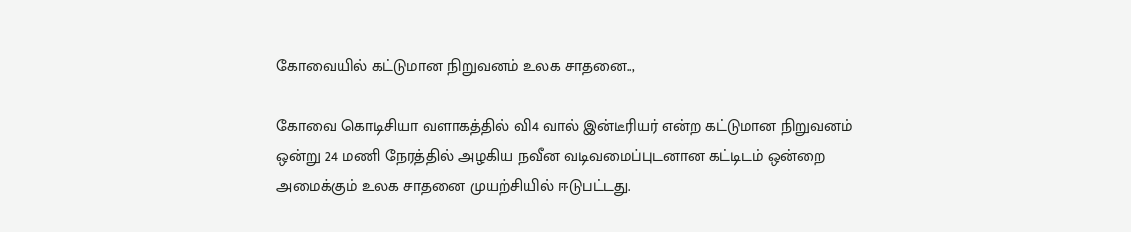கோவையில் கட்டுமான நிறுவனம் உலக சாதனை..,

கோவை கொடிசியா வளாகத்தில் வி4 வால் இன்டீரியர் என்ற கட்டுமான நிறுவனம் ஒன்று 24 மணி நேரத்தில் அழகிய நவீன வடிவமைப்புடனான கட்டிடம் ஒன்றை அமைக்கும் உலக சாதனை முயற்சியில் ஈடுபட்டது.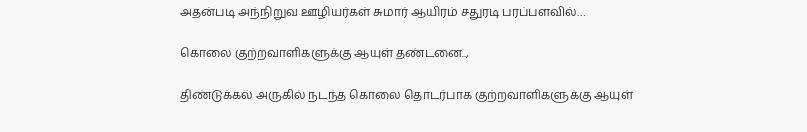அதன்படி அந்நிறுவ ஊழியர்கள் சுமார் ஆயிரம் சதுரடி பரப்பளவில்…

கொலை குற்றவாளிகளுக்கு ஆயுள் தண்டனை..,

திண்டுக்கல் அருகில் நடந்த கொலை தொடர்பாக குற்றவாளிகளுக்கு ஆயுள்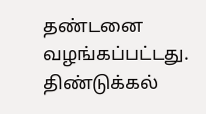தண்டனை வழங்கப்பட்டது. திண்டுக்கல்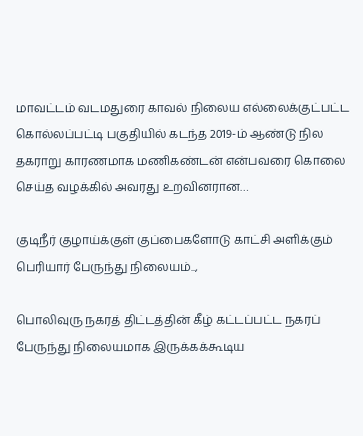மாவட்டம் வடமதுரை காவல் நிலைய எல்லைக்குட்பட்ட கொல்லப்பட்டி பகுதியில் கடந்த 2019-ம் ஆண்டு நில தகராறு காரணமாக மணிகண்டன் என்பவரை கொலை செய்த வழக்கில் அவரது உறவினரான…

குடிநீர் குழாய்க்குள் குப்பைகளோடு காட்சி அளிக்கும் பெரியார் பேருந்து நிலையம்..,

பொலிவுரு நகரத் திட்டத்தின் கீழ் கட்டப்பட்ட நகரப் பேருந்து நிலையமாக இருக்கக்கூடிய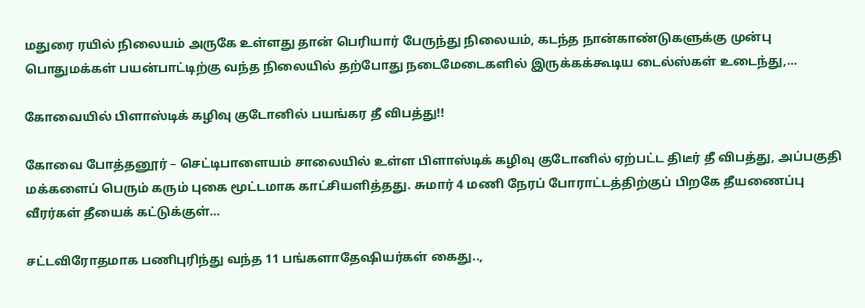மதுரை ரயில் நிலையம் அருகே உள்ளது தான் பெரியார் பேருந்து நிலையம், கடந்த நான்காண்டுகளுக்கு முன்பு பொதுமக்கள் பயன்பாட்டிற்கு வந்த நிலையில் தற்போது நடைமேடைகளில் இருக்கக்கூடிய டைல்ஸ்கள் உடைந்து,…

கோவையில் பிளாஸ்டிக் கழிவு குடோனில் பயங்கர தீ விபத்து!!

கோவை போத்தனூர் – செட்டிபாளையம் சாலையில் உள்ள பிளாஸ்டிக் கழிவு குடோனில் ஏற்பட்ட திடீர் தீ விபத்து, அப்பகுதி மக்களைப் பெரும் கரும் புகை மூட்டமாக காட்சியளித்தது. சுமார் 4 மணி நேரப் போராட்டத்திற்குப் பிறகே தீயணைப்பு வீரர்கள் தீயைக் கட்டுக்குள்…

சட்டவிரோதமாக பணிபுரிந்து வந்த 11 பங்களாதேஷியர்கள் கைது..,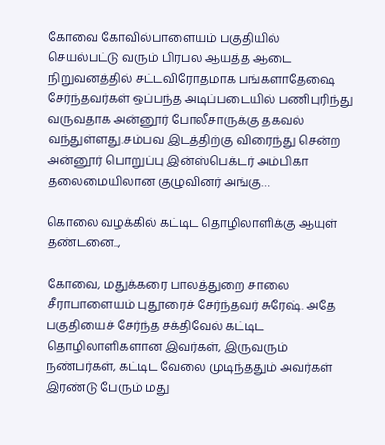கோவை கோவில்பாளையம் பகுதியில் செயல்பட்டு வரும் பிரபல ஆயத்த ஆடை நிறுவனத்தில் சட்டவிரோதமாக பங்களாதேஷை சேர்ந்தவர்கள் ஒப்பந்த அடிப்படையில் பணிபுரிந்து வருவதாக அன்னூர் போலீசாருக்கு தகவல் வந்துள்ளது.சம்பவ இடத்திற்கு விரைந்து சென்ற அன்னூர் பொறுப்பு இன்ஸ்பெக்டர் அம்பிகா தலைமையிலான குழுவினர் அங்கு…

கொலை வழக்கில் கட்டிட தொழிலாளிக்கு ஆயுள் தண்டனை..,

கோவை, மதுக்கரை பாலத்துறை சாலை சீராபாளையம் புதூரைச் சேர்ந்தவர் சுரேஷ். அதே பகுதியைச் சேர்ந்த சக்திவேல் கட்டிட தொழிலாளிகளான இவர்கள், இருவரும் நண்பர்கள், கட்டிட வேலை முடிந்ததும் அவர்கள் இரண்டு பேரும் மது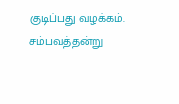குடிப்பது வழக்கம். சம்பவத்தன்று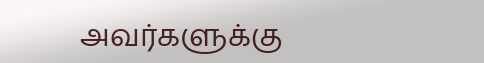அவர்களுக்கு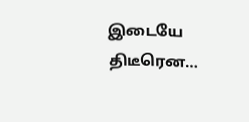இடையே திடீரென…